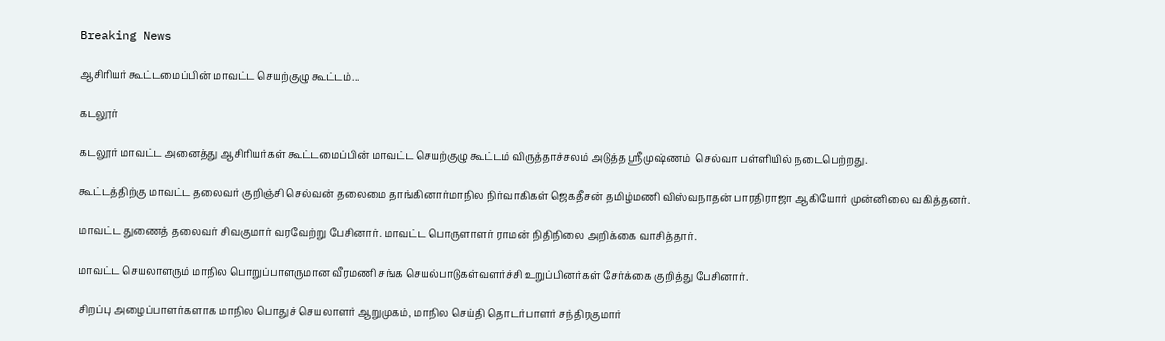Breaking News

ஆசிரியர் கூட்டமைப்பின் மாவட்ட செயற்குழு கூட்டம்...

கடலூர்

கடலூர் மாவட்ட அனைத்து ஆசிரியர்கள் கூட்டமைப்பின் மாவட்ட செயற்குழு கூட்டம் விருத்தாச்சலம் அடுத்த ஸ்ரீமுஷ்ணம்  செல்வா பள்ளியில் நடைபெற்றது.

கூட்டத்திற்கு மாவட்ட தலைவர் குறிஞ்சி செல்வன் தலைமை தாங்கினார்மாநில நிர்வாகிகள் ஜெகதீசன் தமிழ்மணி விஸ்வநாதன் பாரதிராஜா ஆகியோர் முன்னிலை வகித்தனர்.

மாவட்ட துணைத் தலைவர் சிவகுமார் வரவேற்று பேசினார். மாவட்ட பொருளாளர் ராமன் நிதிநிலை அறிக்கை வாசித்தார்.

மாவட்ட செயலாளரும் மாநில பொறுப்பாளருமான வீரமணி சங்க செயல்பாடுகள்வளர்ச்சி உறுப்பினர்கள் சேர்க்கை குறித்து பேசினார்.

சிறப்பு அழைப்பாளர்களாக மாநில பொதுச் செயலாளர் ஆறுமுகம், மாநில செய்தி தொடர்பாளர் சந்திரகுமார்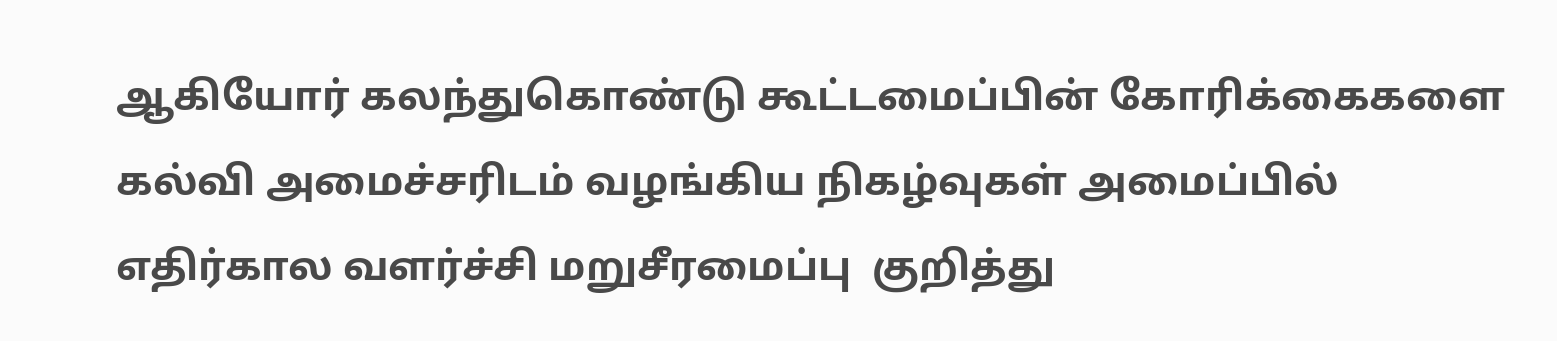ஆகியோர் கலந்துகொண்டு கூட்டமைப்பின் கோரிக்கைகளை கல்வி அமைச்சரிடம் வழங்கிய நிகழ்வுகள் அமைப்பில் எதிர்கால வளர்ச்சி மறுசீரமைப்பு  குறித்து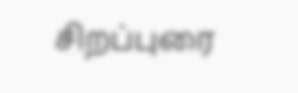சிறப்புரை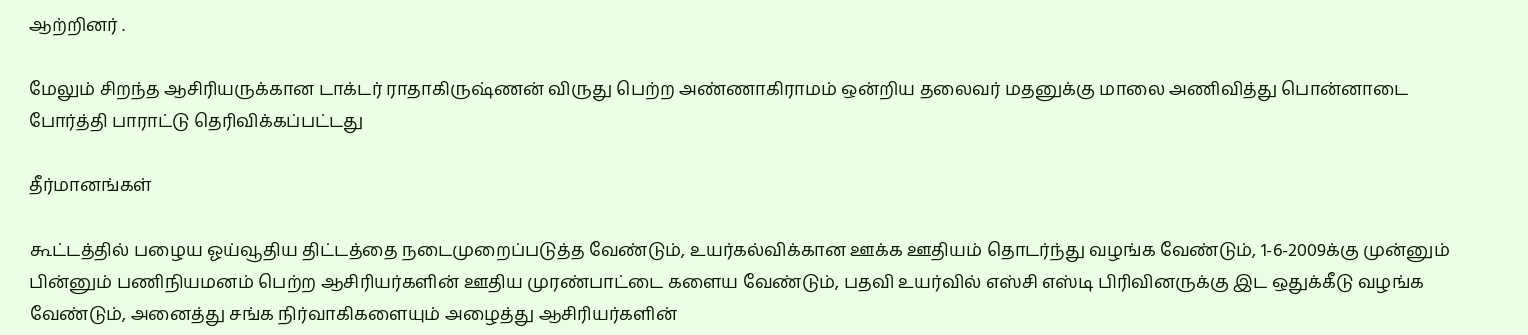ஆற்றினர் .

மேலும் சிறந்த ஆசிரியருக்கான டாக்டர் ராதாகிருஷ்ணன் விருது பெற்ற அண்ணாகிராமம் ஒன்றிய தலைவர் மதனுக்கு மாலை அணிவித்து பொன்னாடை போர்த்தி பாராட்டு தெரிவிக்கப்பட்டது

தீர்மானங்கள்

கூட்டத்தில் பழைய ஓய்வூதிய திட்டத்தை நடைமுறைப்படுத்த வேண்டும், உயர்கல்விக்கான ஊக்க ஊதியம் தொடர்ந்து வழங்க வேண்டும், 1-6-2009க்கு முன்னும் பின்னும் பணிநியமனம் பெற்ற ஆசிரியர்களின் ஊதிய முரண்பாட்டை களைய வேண்டும், பதவி உயர்வில் எஸ்சி எஸ்டி பிரிவினருக்கு இட ஒதுக்கீடு வழங்க வேண்டும், அனைத்து சங்க நிர்வாகிகளையும் அழைத்து ஆசிரியர்களின்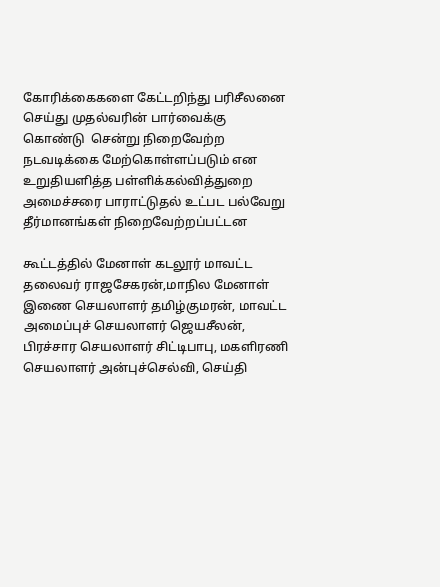கோரிக்கைகளை கேட்டறிந்து பரிசீலனை செய்து முதல்வரின் பார்வைக்கு கொண்டு  சென்று நிறைவேற்ற நடவடிக்கை மேற்கொள்ளப்படும் என உறுதியளித்த பள்ளிக்கல்வித்துறை அமைச்சரை பாராட்டுதல் உட்பட பல்வேறு தீர்மானங்கள் நிறைவேற்றப்பட்டன

கூட்டத்தில் மேனாள் கடலூர் மாவட்ட தலைவர் ராஜசேகரன்,மாநில மேனாள் இணை செயலாளர் தமிழ்குமரன், மாவட்ட அமைப்புச் செயலாளர் ஜெயசீலன், பிரச்சார செயலாளர் சிட்டிபாபு, மகளிரணி செயலாளர் அன்புச்செல்வி, செய்தி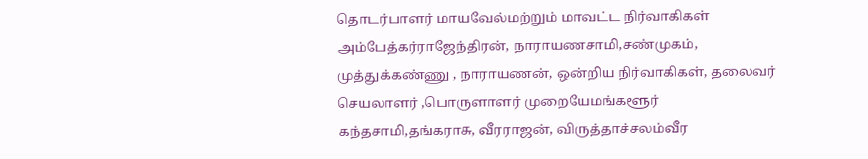தொடர்பாளர் மாயவேல்மற்றும் மாவட்ட நிர்வாகிகள் அம்பேத்கர்ராஜேந்திரன், நாராயணசாமி,சண்முகம், முத்துக்கண்ணு , நாராயணன், ஒன்றிய நிர்வாகிகள், தலைவர் செயலாளர் ,பொருளாளர் முறையேமங்களூர் கந்தசாமி,தங்கராசு, வீரராஜன், விருத்தாச்சலம்வீர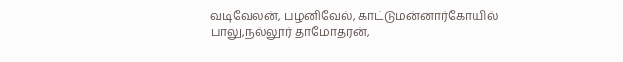வடிவேலன், பழனிவேல், காட்டுமன்னார்கோயில் பாலு,நல்லூர் தாமோதரன்,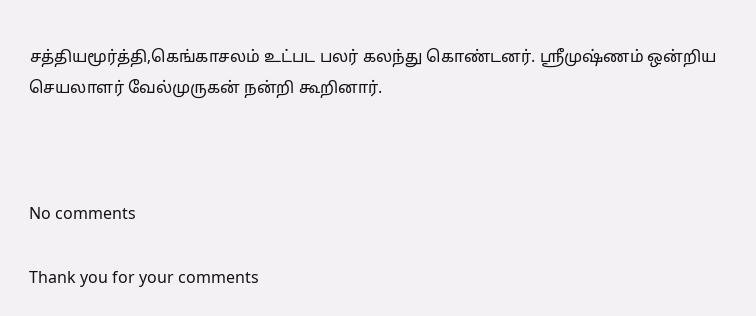சத்தியமூர்த்தி,கெங்காசலம் உட்பட பலர் கலந்து கொண்டனர். ஸ்ரீமுஷ்ணம் ஒன்றிய செயலாளர் வேல்முருகன் நன்றி கூறினார்.



No comments

Thank you for your comments